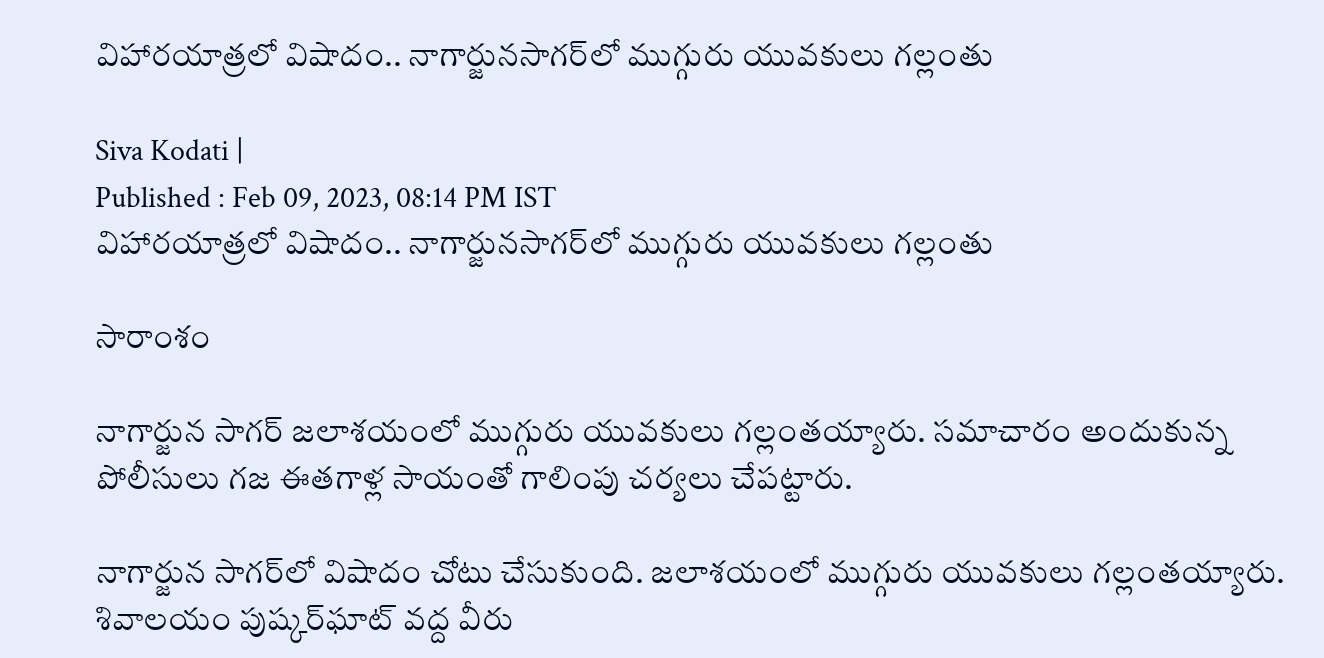విహారయాత్రలో విషాదం.. నాగార్జున‌సాగర్‌లో ముగ్గురు యువకులు గల్లంతు

Siva Kodati |
Published : Feb 09, 2023, 08:14 PM IST
విహారయాత్రలో విషాదం.. నాగార్జున‌సాగర్‌లో ముగ్గురు యువకులు గల్లంతు

సారాంశం

నాగార్జున సాగర్‌ జలాశయంలో ముగ్గురు యువకులు గల్లంతయ్యారు. సమాచారం అందుకున్న పోలీసులు గజ ఈతగాళ్ల సాయంతో గాలింపు చర్యలు చేపట్టారు.

నాగార్జున సాగర్‌లో విషాదం చోటు చేసుకుంది. జలాశయంలో ముగ్గురు యువకులు గల్లంతయ్యారు. శివాలయం పుష్కర్‌ఘాట్ వద్ద వీరు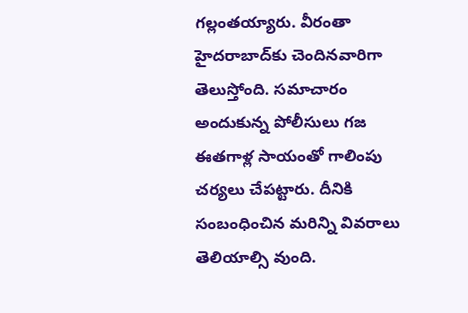గల్లంతయ్యారు. వీరంతా హైదరాబాద్‌కు చెందినవారిగా తెలుస్తోంది. సమాచారం అందుకున్న పోలీసులు గజ ఈతగాళ్ల సాయంతో గాలింపు చర్యలు చేపట్టారు. దీనికి సంబంధించిన మరిన్ని వివరాలు తెలియాల్సి వుంది.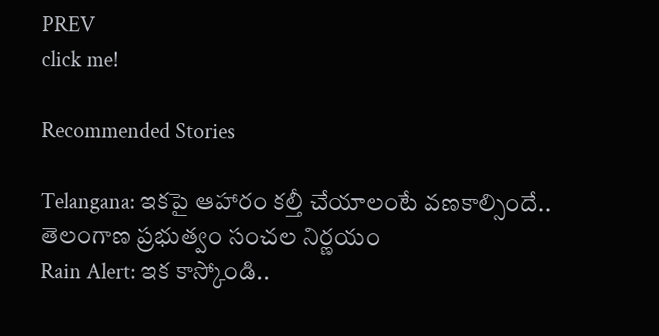PREV
click me!

Recommended Stories

Telangana: ఇక‌పై ఆహారం క‌ల్తీ చేయాలంటే వ‌ణ‌కాల్సిందే.. తెలంగాణ ప్ర‌భుత్వం సంచ‌ల నిర్ణ‌యం
Rain Alert: ఇక కాస్కోండి..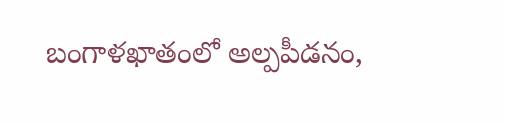బంగాళ‌ఖాతంలో అల్ప‌పీడ‌నం,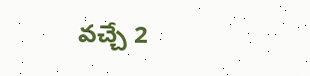వ‌చ్చే 2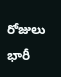రోజులు భారీ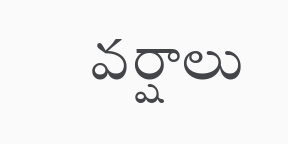వ‌ర్షాలు